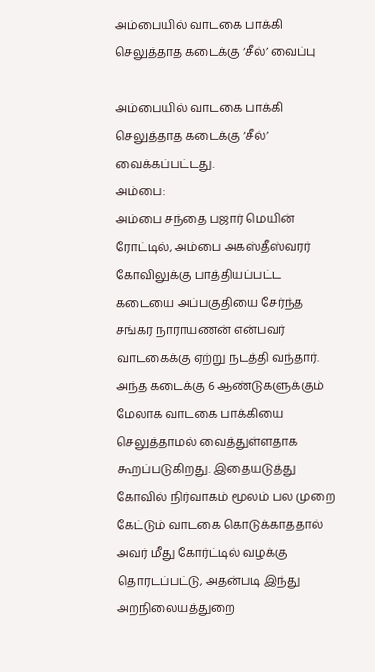அம்பையில் வாடகை பாக்கி செலுத்தாத கடைக்கு ‘சீல்’ வைப்பு

அம்பையில் வாடகை பாக்கி செலுத்தாத கடைக்கு ‘சீல்’ வைக்கப்பட்டது.
அம்பை:
அம்பை சந்தை பஜார் மெயின் ரோட்டில், அம்பை அகஸ்தீஸ்வரர் கோவிலுக்கு பாத்தியப்பட்ட கடையை அப்பகுதியை சேர்ந்த சங்கர நாராயணன் என்பவர் வாடகைக்கு ஏற்று நடத்தி வந்தார். அந்த கடைக்கு 6 ஆண்டுகளுக்கும் மேலாக வாடகை பாக்கியை செலுத்தாமல் வைத்துள்ளதாக கூறப்படுகிறது. இதையடுத்து கோவில் நிர்வாகம் மூலம் பல முறை கேட்டும் வாடகை கொடுக்காததால் அவர் மீது கோர்ட்டில் வழக்கு தொரடப்பட்டு, அதன்படி இந்து அறநிலையத்துறை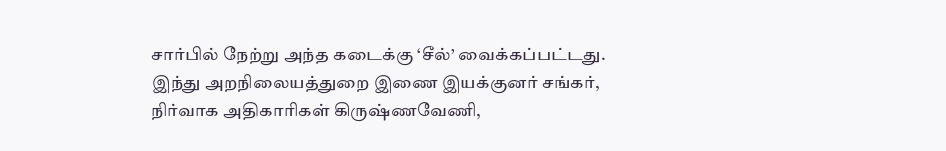சார்பில் நேற்று அந்த கடைக்கு ‘சீல்’ வைக்கப்பட்டது.
இந்து அறநிலையத்துறை இணை இயக்குனர் சங்கர், நிர்வாக அதிகாரிகள் கிருஷ்ணவேணி,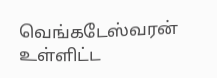வெங்கடேஸ்வரன் உள்ளிட்ட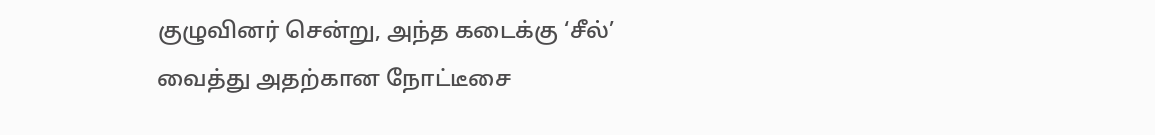குழுவினர் சென்று, அந்த கடைக்கு ‘சீல்’ வைத்து அதற்கான நோட்டீசை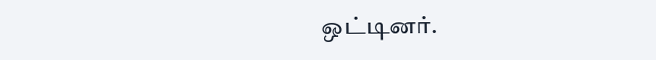ஒட்டினர்.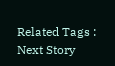Related Tags :
Next Story